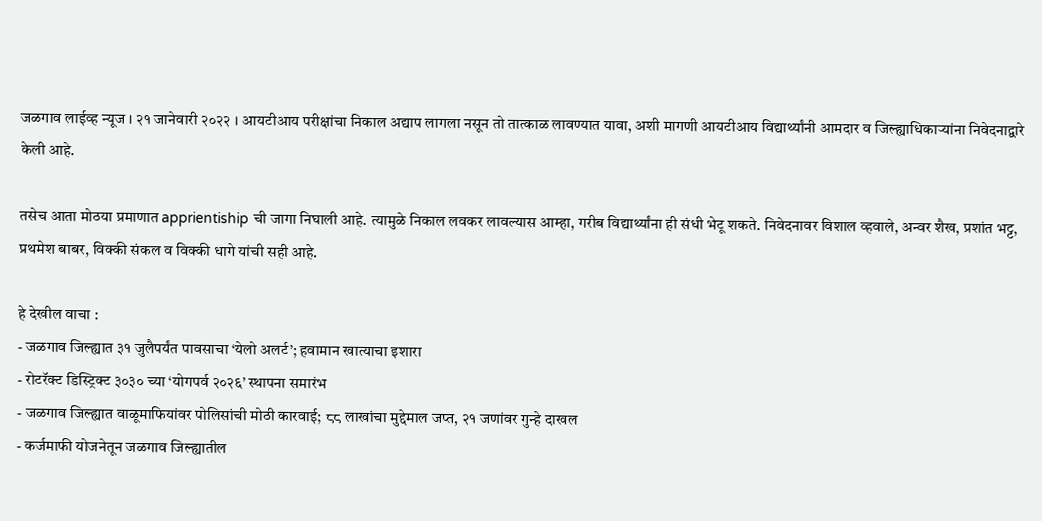जळगाव लाईव्ह न्यूज । २१ जानेवारी २०२२ । आयटीआय परीक्षांचा निकाल अद्याप लागला नसून तो तात्काळ लावण्यात यावा, अशी मागणी आयटीआय विद्यार्थ्यांनी आमदार व जिल्ह्याधिकाऱ्यांना निवेदनाद्वारे केली आहे.

तसेच आता मोठया प्रमाणात apprientiship ची जागा निघाली आहे. त्यामुळे निकाल लवकर लावल्यास आम्हा, गरीब विद्यार्थ्यांना ही संधी भेटू शकते. निवेदनावर विशाल व्हवाले, अन्वर शैख, प्रशांत भट्ट, प्रथमेश बाबर, विक्की संकल व विक्की धागे यांची सही आहे.

हे देखील वाचा :
- जळगाव जिल्ह्यात ३१ जुलैपर्यंत पावसाचा ‘येलो अलर्ट’; हवामान खात्याचा इशारा
- रोटरॅक्ट डिस्ट्रिक्ट ३०३० च्या ‘योगपर्व २०२६’ स्थापना समारंभ
- जळगाव जिल्ह्यात वाळूमाफियांवर पोलिसांची मोठी कारवाई; ८८ लाखांचा मुद्देमाल जप्त, २१ जणांवर गुन्हे दाखल
- कर्जमाफी योजनेतून जळगाव जिल्ह्यातील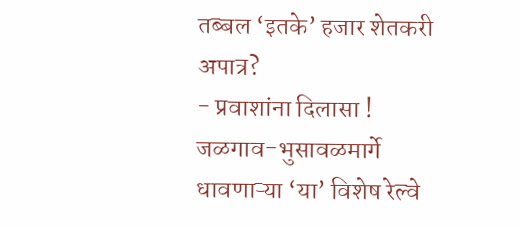तब्बल ‘इतके’ हजार शेतकरी अपात्र?
- प्रवाशांना दिलासा ! जळगाव-भुसावळमार्गे धावणाऱ्या ‘या’ विशेष रेल्वे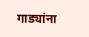गाड्यांना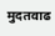मुदतवाढ